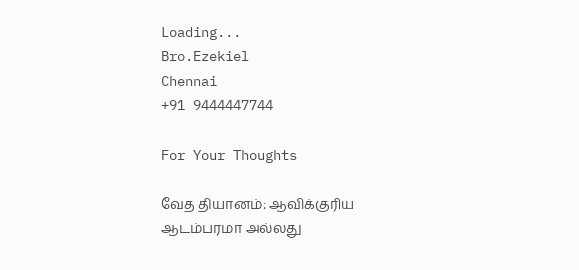Loading...
Bro.Ezekiel
Chennai
+91 9444447744

For Your Thoughts

வேத தியானம்: ஆவிக்குரிய ஆடம்பரமா அல்லது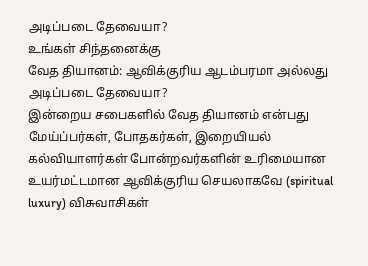அடிப்படை தேவையா?
உங்கள் சிந்தனைக்கு
வேத தியானம்: ஆவிக்குரிய ஆடம்பரமா அல்லது அடிப்படை தேவையா?
இன்றைய சபைகளில் வேத தியானம் என்பது மேய்ப்பர்கள், போதகர்கள், இறையியல் கல்வியாளர்கள் போன்றவர்களின் உரிமையான உயர்மட்டமான ஆவிக்குரிய செயலாகவே (spiritual luxury) விசுவாசிகள்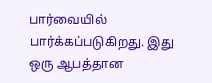பார்வையில் பார்க்கப்படுகிறது. இது ஒரு ஆபத்தான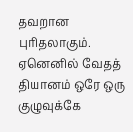தவறான புரிதலாகும். ஏனெனில் வேதத் தியானம் ஒரே ஒரு குழுவுக்கே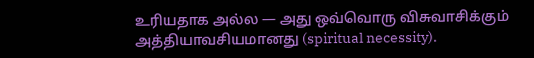உரியதாக அல்ல — அது ஒவ்வொரு விசுவாசிக்கும் அத்தியாவசியமானது (spiritual necessity).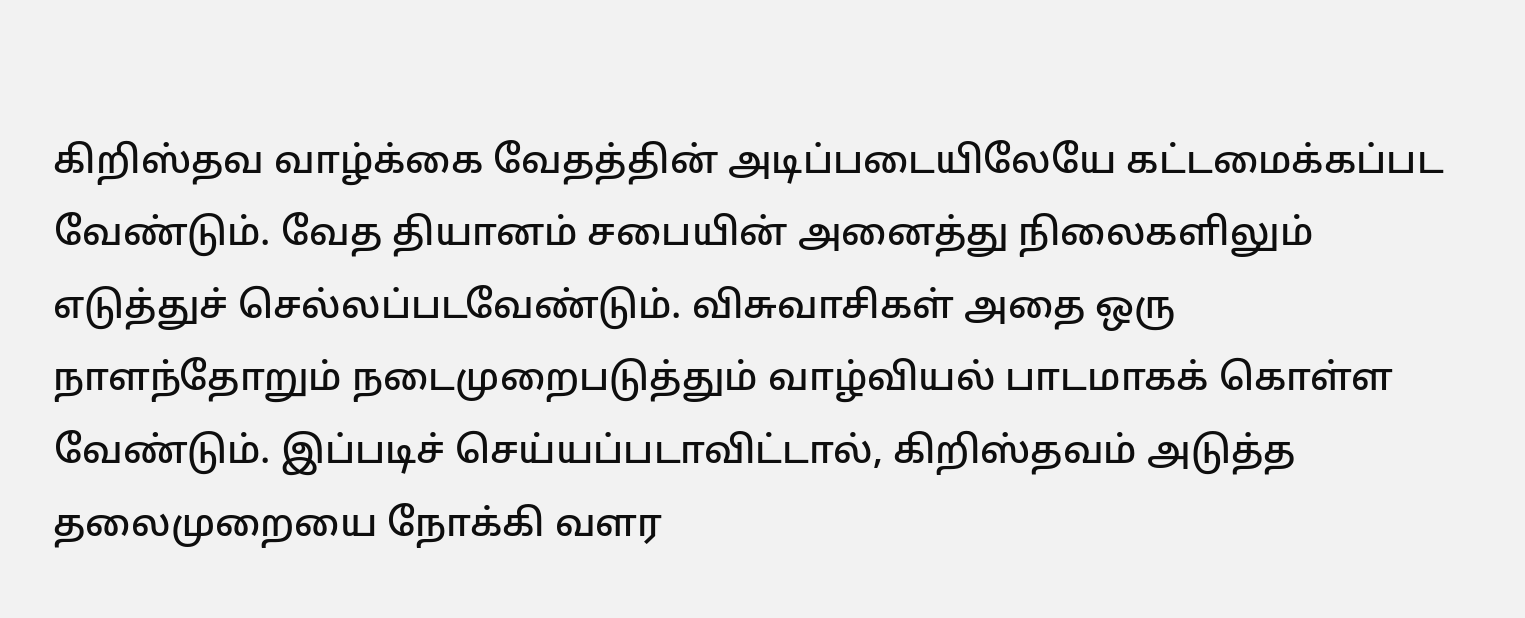கிறிஸ்தவ வாழ்க்கை வேதத்தின் அடிப்படையிலேயே கட்டமைக்கப்பட வேண்டும். வேத தியானம் சபையின் அனைத்து நிலைகளிலும் எடுத்துச் செல்லப்படவேண்டும். விசுவாசிகள் அதை ஒரு நாளந்தோறும் நடைமுறைபடுத்தும் வாழ்வியல் பாடமாகக் கொள்ள வேண்டும். இப்படிச் செய்யப்படாவிட்டால், கிறிஸ்தவம் அடுத்த தலைமுறையை நோக்கி வளர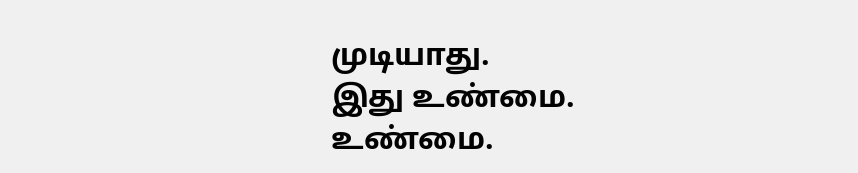முடியாது.
இது உண்மை. உண்மை.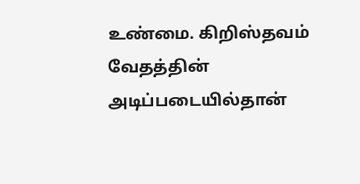உண்மை. கிறிஸ்தவம் வேதத்தின் அடிப்படையில்தான்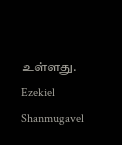உள்ளது.
Ezekiel Shanmugavel